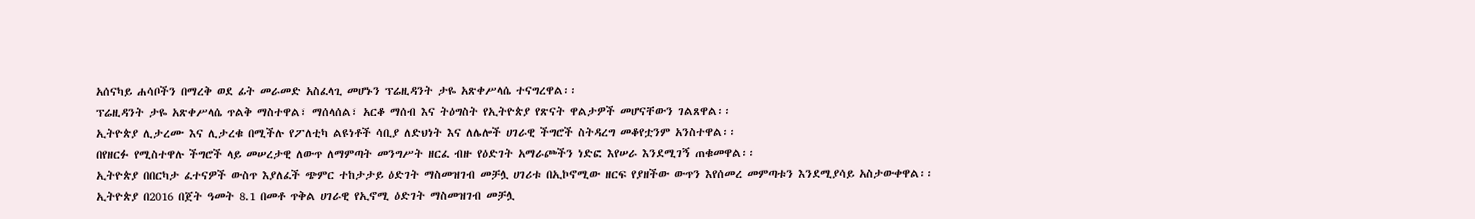አሰናካይ ሐሳቦችን በማረቅ ወደ ፊት መራመድ አስፈላጊ መሆኑን ፕሬዚዳንት ታዬ አጽቀሥላሴ ተናግረዋል፡፡
ፕሬዚዳንት ታዬ አጽቀሥላሴ ጥልቅ ማስተዋል፣ ማሰላሰል፣ አርቆ ማሰብ እና ትዕግስት የኢትዮጵያ የጽናት ዋልታዎች መሆናቸውን ገልጸዋል፡፡
ኢትዮጵያ ሊታረሙ እና ሊታረቁ በሚችሉ የፖለቲካ ልዩነቶች ሳቢያ ለድህነት እና ለሌሎች ሀገራዊ ችግሮች ስትዳረግ መቆየቷንም አንስተዋል፡፡
በየዘርፉ የሚስተዋሉ ችግሮች ላይ መሠረታዊ ለውጥ ለማምጣት መንግሥት ዘርፈ ብዙ የዕድገት አማራጮችን ነድፎ እየሠራ እንደሚገኝ ጠቁመዋል፡፡
ኢትዮጵያ በበርካታ ፈተናዎች ውስጥ እያለፈች ጭምር ተከታታይ ዕድገት ማስመዝገብ መቻሏ ሀገሪቱ በኢኮኖሚው ዘርፍ የያዘችው ውጥን እየሰመረ መምጣቱን እንደሚያሳይ አስታውቀዋል፡፡
ኢትዮጵያ በ2016 በጀት ዓመት 8.1 በመቶ ጥቅል ሀገራዊ የኢኖሚ ዕድገት ማስመዝገብ መቻሏ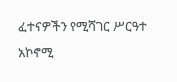ፈተናዎችን የሚሻገር ሥርዓተ አኮኖሚ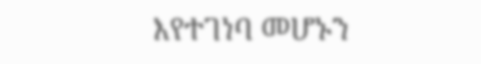እየተገነባ መሆኑን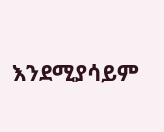እንደሚያሳይም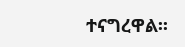ተናግረዋል፡፡